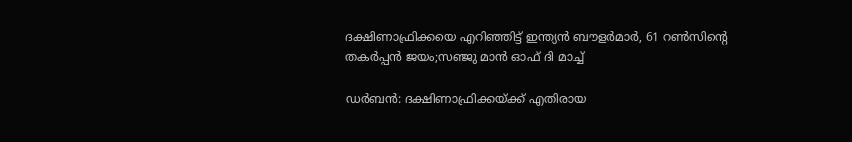ദക്ഷിണാഫ്രിക്കയെ എറിഞ്ഞിട്ട് ഇന്ത്യൻ ബൗളർമാർ, 61 റൺസിന്റെ തകർപ്പൻ ജയം;സഞ്ജു മാൻ ഓഫ് ദി മാച്ച്

ഡര്‍ബന്‍: ദക്ഷിണാഫ്രിക്കയ്ക്ക് എതിരായ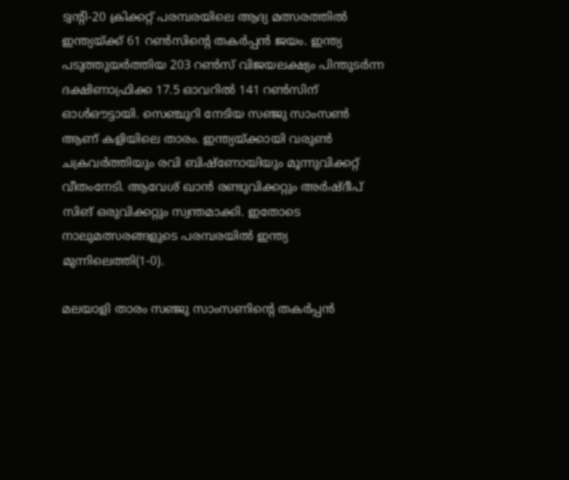ട്വന്റി-20 ക്രിക്കറ്റ് പരമ്പരയിലെ ആദ്യ മത്സരത്തില്‍ ഇന്ത്യയ്ക്ക് 61 റണ്‍സിന്റെ തകര്‍പ്പന്‍ ജയം. ഇന്ത്യ പടുത്തുയര്‍ത്തിയ 203 റണ്‍സ് വിജയലക്ഷ്യം പിന്തുടര്‍ന്ന ദക്ഷിണാഫ്രിക്ക 17.5 ഓവറില്‍ 141 റണ്‍സിന് ഓള്‍ഔട്ടായി. സെഞ്ചുറി നേടിയ സഞ്ജു സാംസൺ ആണ് കളിയിലെ താരം. ഇന്ത്യയ്ക്കായി വരുണ്‍ ചക്രവര്‍ത്തിയും രവി ബിഷ്‌ണോയിയും മൂന്നുവിക്കറ്റ് വീതംനേടി. ആവേശ് ഖാന്‍ രണ്ടുവിക്കറ്റും അര്‍ഷ്ദീപ് സിങ് ഒരുവിക്കറ്റും സ്വന്തമാക്കി. ഇതോടെ നാലുമത്സരങ്ങളുടെ പരമ്പരയിൽ ഇന്ത്യ മുന്നിലെത്തി(1-0).

മലയാളി താരം സഞ്ജു സാംസണിന്റെ തകര്‍പ്പന്‍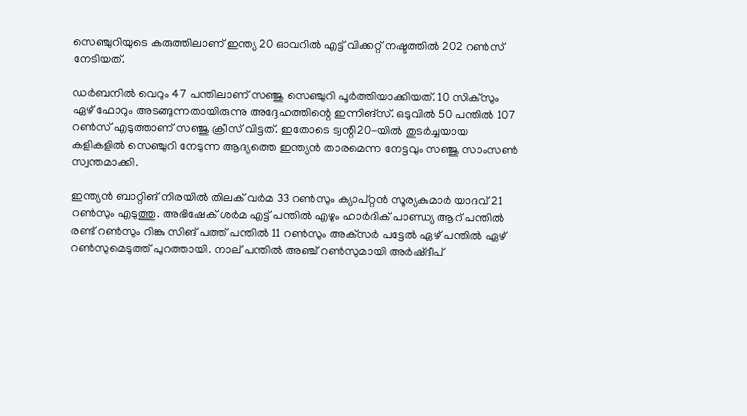സെഞ്ചുറിയുടെ കരുത്തിലാണ് ഇന്ത്യ 20 ഓവറില്‍ എട്ട് വിക്കറ്റ് നഷ്ടത്തില്‍ 202 റണ്‍സ് നേടിയത്.

ഡര്‍ബനില്‍ വെറും 47 പന്തിലാണ് സഞ്ജു സെഞ്ചുറി പൂര്‍ത്തിയാക്കിയത്. 10 സിക്സും ഏഴ് ഫോറും അടങ്ങുന്നതായിരുന്നു അദ്ദേഹത്തിന്റെ ഇന്നിങ്സ്. ഒടുവില്‍ 50 പന്തില്‍ 107 റണ്‍സ് എടുത്താണ് സഞ്ജു ക്രീസ് വിട്ടത്. ഇതോടെ ട്വന്റി20-യില്‍ തുടര്‍ച്ചയായ കളികളില്‍ സെഞ്ചുറി നേടുന്ന ആദ്യത്തെ ഇന്ത്യന്‍ താരമെന്ന നേട്ടവും സഞ്ജു സാംസണ്‍ സ്വന്തമാക്കി.

ഇന്ത്യന്‍ ബാറ്റിങ് നിരയില്‍ തിലക് വര്‍മ 33 റണ്‍സും ക്യാപ്റ്റന്‍ സൂര്യകുമാര്‍ യാദവ് 21 റണ്‍സും എടുത്തു. അഭിഷേക് ശര്‍മ എട്ട് പന്തില്‍ എഴും ഹാര്‍ദിക് പാണ്ഡ്യ ആറ് പന്തില്‍ രണ്ട് റണ്‍സും റിങ്കു സിങ് പത്ത് പന്തില്‍ 11 റണ്‍സും അക്‌സര്‍ പട്ടേല്‍ ഏഴ് പന്തില്‍ ഏഴ് റണ്‍സുമെടുത്ത് പുറത്തായി. നാല് പന്തില്‍ അഞ്ച് റണ്‍സുമായി അര്‍ഷ്ദീപ്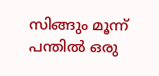സിങ്ങും മൂന്ന് പന്തില്‍ ഒരു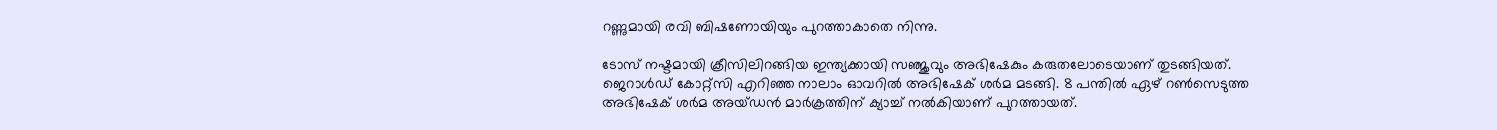റണ്ണുമായി രവി ബിഷണോയിയും പുറത്താകാതെ നിന്നു.

ടോസ് നഷ്ടമായി ക്രീസിലിറങ്ങിയ ഇന്ത്യക്കായി സഞ്ജുവും അഭിഷേകും കരുതലോടെയാണ് തുടങ്ങിയത്. ജെറാള്‍ഡ് കോറ്റ്സി എറിഞ്ഞ നാലാം ഓവറില്‍ അഭിഷേക് ശര്‍മ മടങ്ങി. 8 പന്തില്‍ ഏഴ് റണ്‍സെടുത്ത അഭിഷേക് ശര്‍മ അയ്ഡന്‍ മാര്‍ക്രത്തിന് ക്യാച്ച് നല്‍കിയാണ് പുറത്തായത്.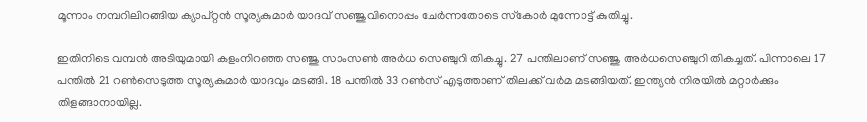മൂന്നാം നമ്പറിലിറങ്ങിയ ക്യാപ്റ്റന്‍ സൂര്യകുമാര്‍ യാദവ് സഞ്ജുവിനൊപ്പം ചേര്‍ന്നതോടെ സ്‌കോര്‍ മുന്നോട്ട് കുതിച്ചു.

ഇതിനിടെ വമ്പന്‍ അടിയുമായി കളംനിറഞ്ഞ സഞ്ജു സാംസണ്‍ അര്‍ധ സെഞ്ചുറി തികച്ചു. 27 പന്തിലാണ് സഞ്ജു അര്‍ധസെഞ്ചുറി തികച്ചത്. പിന്നാലെ 17 പന്തില്‍ 21 റണ്‍സെടുത്ത സൂര്യകുമാര്‍ യാദവും മടങ്ങി. 18 പന്തില്‍ 33 റണ്‍സ് എടുത്താണ് തിലക്ക് വര്‍മ മടങ്ങിയത്. ഇന്ത്യന്‍ നിരയില്‍ മറ്റാര്‍ക്കും തിളങ്ങാനായില്ല.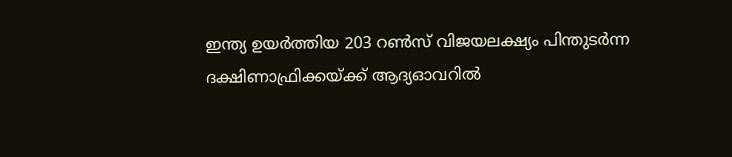ഇന്ത്യ ഉയര്‍ത്തിയ 203 റണ്‍സ് വിജയലക്ഷ്യം പിന്തുടര്‍ന്ന ദക്ഷിണാഫ്രിക്കയ്ക്ക് ആദ്യഓവറില്‍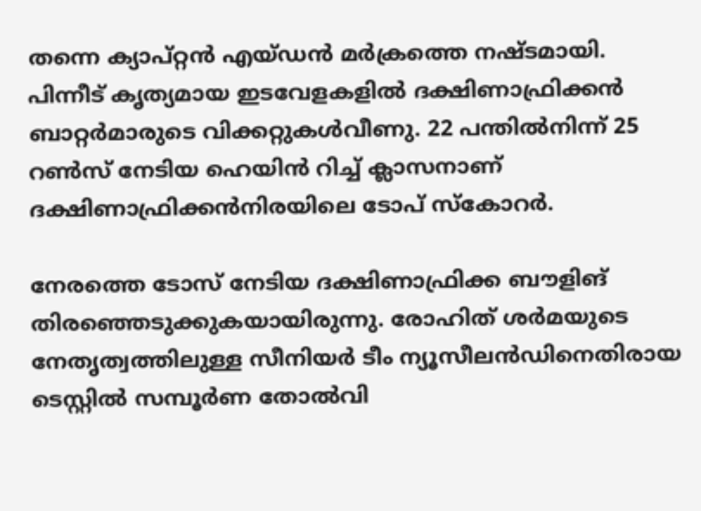തന്നെ ക്യാപ്റ്റന്‍ എയ്ഡന്‍ മര്‍ക്രത്തെ നഷ്ടമായി. പിന്നീട് കൃത്യമായ ഇടവേളകളില്‍ ദക്ഷിണാഫ്രിക്കന്‍ ബാറ്റര്‍മാരുടെ വിക്കറ്റുകള്‍വീണു. 22 പന്തില്‍നിന്ന് 25 റണ്‍സ് നേടിയ ഹെയിന്‍ റിച്ച് ക്ലാസനാണ് ദക്ഷിണാഫ്രിക്കന്‍നിരയിലെ ടോപ് സ്‌കോറര്‍.

നേരത്തെ ടോസ് നേടിയ ദക്ഷിണാഫ്രിക്ക ബൗളിങ് തിരഞ്ഞെടുക്കുകയായിരുന്നു. രോഹിത് ശര്‍മയുടെ നേതൃത്വത്തിലുള്ള സീനിയര്‍ ടീം ന്യൂസീലന്‍ഡിനെതിരായ ടെസ്റ്റില്‍ സമ്പൂര്‍ണ തോല്‍വി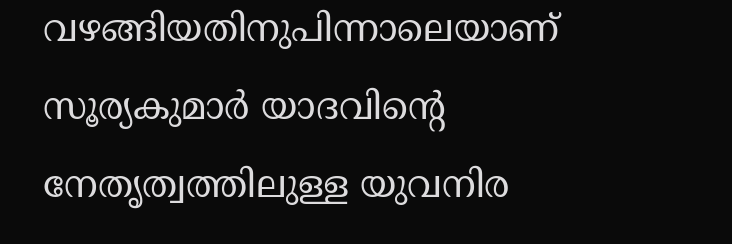വഴങ്ങിയതിനുപിന്നാലെയാണ് സൂര്യകുമാര്‍ യാദവിന്റെ നേതൃത്വത്തിലുള്ള യുവനിര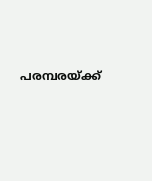പരമ്പരയ്ക്ക്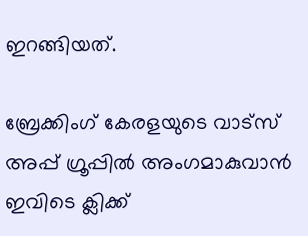ഇറങ്ങിയത്.

ബ്രേക്കിംഗ് കേരളയുടെ വാട്സ് അപ്പ് ഗ്രൂപ്പിൽ അംഗമാകുവാൻ ഇവിടെ ക്ലിക്ക്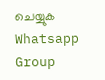ചെയ്യുക Whatsapp Group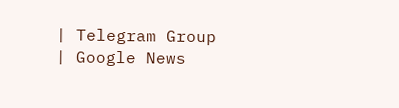| Telegram Group | Google News